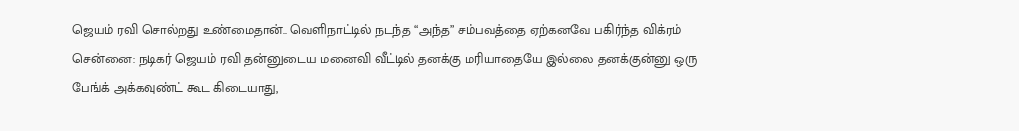ஜெயம் ரவி சொல்றது உண்மைதான்.. வெளிநாட்டில் நடந்த “அந்த” சம்பவத்தை ஏற்கனவே பகிர்ந்த விக்ரம்
சென்னை: நடிகர் ஜெயம் ரவி தன்னுடைய மனைவி வீட்டில் தனக்கு மரியாதையே இல்லை தனக்குன்னு ஒரு பேங்க் அக்கவுண்ட் கூட கிடையாது,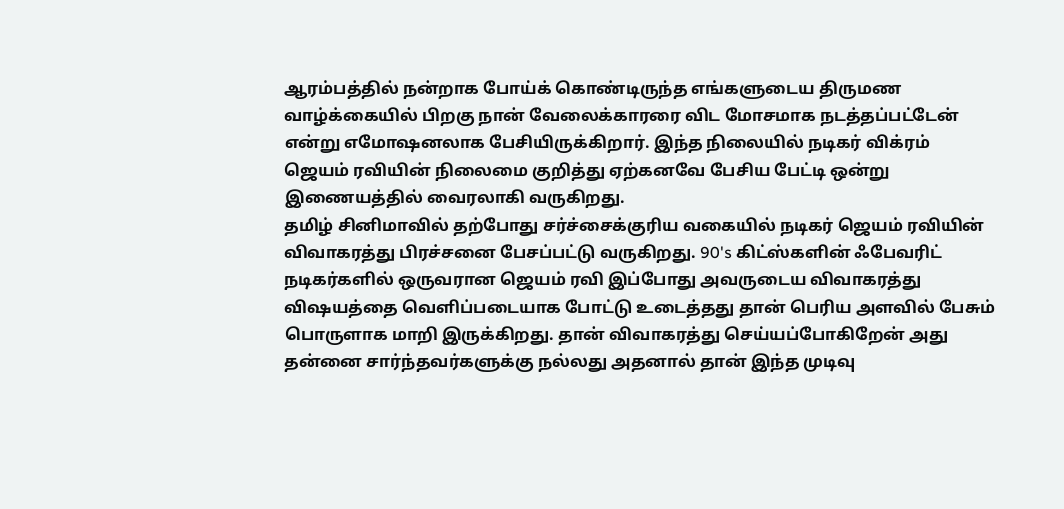ஆரம்பத்தில் நன்றாக போய்க் கொண்டிருந்த எங்களுடைய திருமண வாழ்க்கையில் பிறகு நான் வேலைக்காரரை விட மோசமாக நடத்தப்பட்டேன் என்று எமோஷனலாக பேசியிருக்கிறார். இந்த நிலையில் நடிகர் விக்ரம் ஜெயம் ரவியின் நிலைமை குறித்து ஏற்கனவே பேசிய பேட்டி ஒன்று இணையத்தில் வைரலாகி வருகிறது.
தமிழ் சினிமாவில் தற்போது சர்ச்சைக்குரிய வகையில் நடிகர் ஜெயம் ரவியின் விவாகரத்து பிரச்சனை பேசப்பட்டு வருகிறது. 90's கிட்ஸ்களின் ஃபேவரிட் நடிகர்களில் ஒருவரான ஜெயம் ரவி இப்போது அவருடைய விவாகரத்து விஷயத்தை வெளிப்படையாக போட்டு உடைத்தது தான் பெரிய அளவில் பேசும் பொருளாக மாறி இருக்கிறது. தான் விவாகரத்து செய்யப்போகிறேன் அது தன்னை சார்ந்தவர்களுக்கு நல்லது அதனால் தான் இந்த முடிவு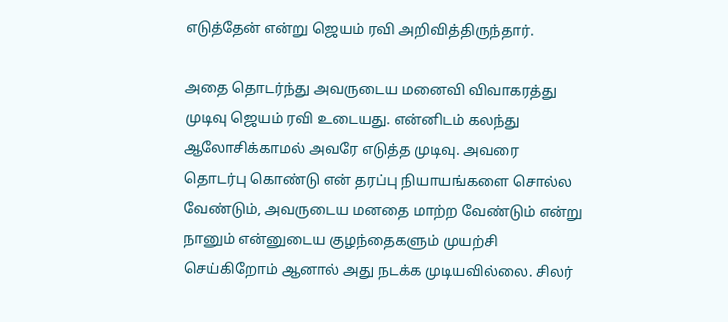எடுத்தேன் என்று ஜெயம் ரவி அறிவித்திருந்தார்.

அதை தொடர்ந்து அவருடைய மனைவி விவாகரத்து முடிவு ஜெயம் ரவி உடையது. என்னிடம் கலந்து ஆலோசிக்காமல் அவரே எடுத்த முடிவு. அவரை தொடர்பு கொண்டு என் தரப்பு நியாயங்களை சொல்ல வேண்டும், அவருடைய மனதை மாற்ற வேண்டும் என்று நானும் என்னுடைய குழந்தைகளும் முயற்சி செய்கிறோம் ஆனால் அது நடக்க முடியவில்லை. சிலர்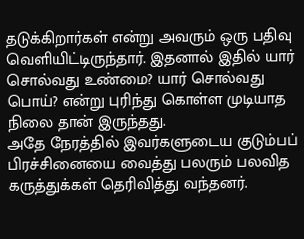தடுக்கிறார்கள் என்று அவரும் ஒரு பதிவு வெளியிட்டிருந்தார். இதனால் இதில் யார் சொல்வது உண்மை? யார் சொல்வது பொய்? என்று புரிந்து கொள்ள முடியாத நிலை தான் இருந்தது.
அதே நேரத்தில் இவர்களுடைய குடும்பப் பிரச்சினையை வைத்து பலரும் பலவித கருத்துக்கள் தெரிவித்து வந்தனர்.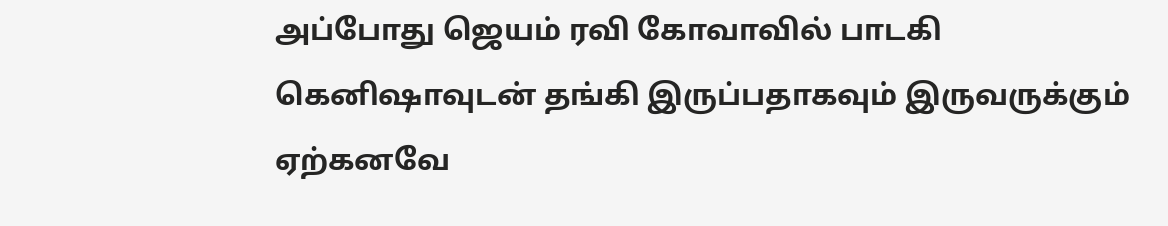அப்போது ஜெயம் ரவி கோவாவில் பாடகி கெனிஷாவுடன் தங்கி இருப்பதாகவும் இருவருக்கும் ஏற்கனவே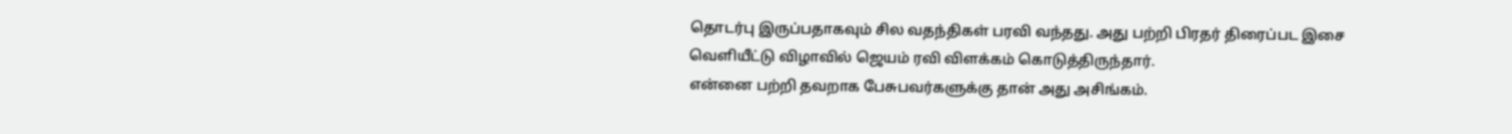தொடர்பு இருப்பதாகவும் சில வதந்திகள் பரவி வந்தது. அது பற்றி பிரதர் திரைப்பட இசை வெளியீட்டு விழாவில் ஜெயம் ரவி விளக்கம் கொடுத்திருந்தார்.
என்னை பற்றி தவறாக பேசுபவர்களுக்கு தான் அது அசிங்கம்.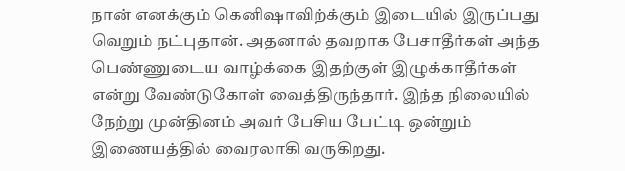நான் எனக்கும் கெனிஷாவிற்க்கும் இடையில் இருப்பது வெறும் நட்புதான். அதனால் தவறாக பேசாதீர்கள் அந்த பெண்ணுடைய வாழ்க்கை இதற்குள் இழுக்காதீர்கள் என்று வேண்டுகோள் வைத்திருந்தார். இந்த நிலையில் நேற்று முன்தினம் அவர் பேசிய பேட்டி ஒன்றும் இணையத்தில் வைரலாகி வருகிறது.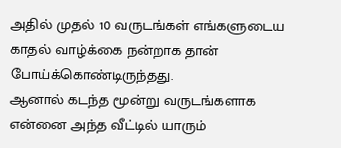அதில் முதல் 10 வருடங்கள் எங்களுடைய காதல் வாழ்க்கை நன்றாக தான் போய்க்கொண்டிருந்தது.
ஆனால் கடந்த மூன்று வருடங்களாக என்னை அந்த வீட்டில் யாரும்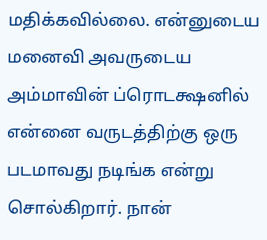மதிக்கவில்லை. என்னுடைய மனைவி அவருடைய அம்மாவின் ப்ரொடக்ஷனில் என்னை வருடத்திற்கு ஒரு படமாவது நடிங்க என்று சொல்கிறார். நான்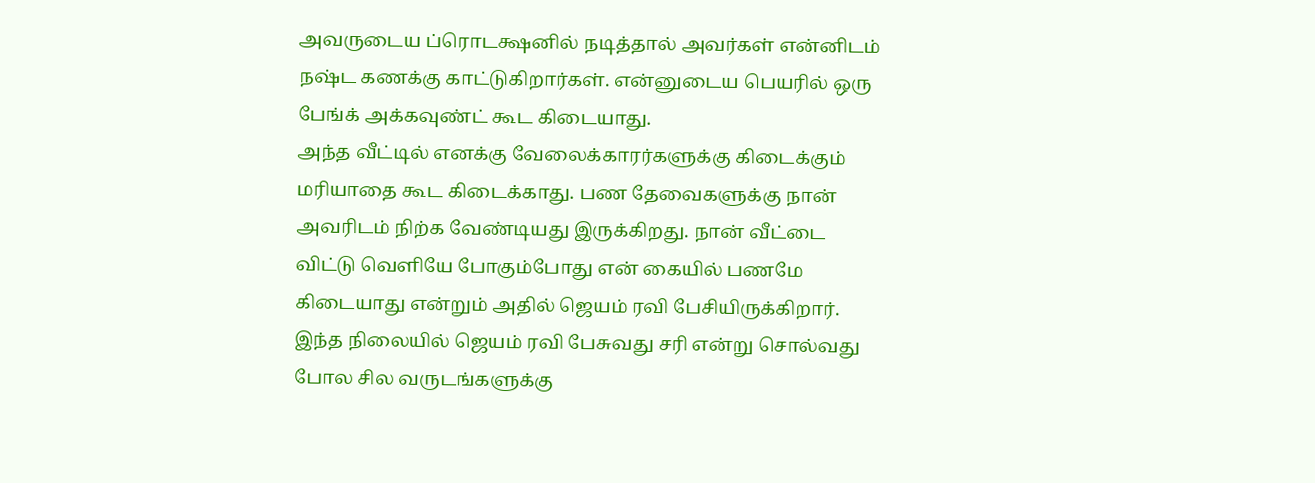அவருடைய ப்ரொடக்ஷனில் நடித்தால் அவர்கள் என்னிடம் நஷ்ட கணக்கு காட்டுகிறார்கள். என்னுடைய பெயரில் ஒரு பேங்க் அக்கவுண்ட் கூட கிடையாது.
அந்த வீட்டில் எனக்கு வேலைக்காரர்களுக்கு கிடைக்கும் மரியாதை கூட கிடைக்காது. பண தேவைகளுக்கு நான் அவரிடம் நிற்க வேண்டியது இருக்கிறது. நான் வீட்டை விட்டு வெளியே போகும்போது என் கையில் பணமே கிடையாது என்றும் அதில் ஜெயம் ரவி பேசியிருக்கிறார். இந்த நிலையில் ஜெயம் ரவி பேசுவது சரி என்று சொல்வது போல சில வருடங்களுக்கு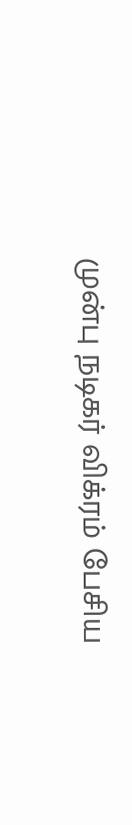முன்பு நடிகர் விக்ரம் பேசிய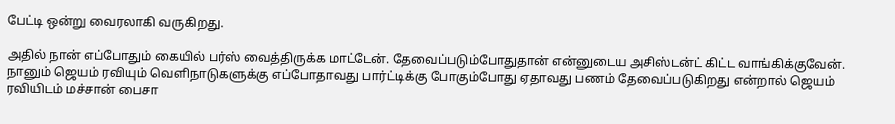பேட்டி ஒன்று வைரலாகி வருகிறது.

அதில் நான் எப்போதும் கையில் பர்ஸ் வைத்திருக்க மாட்டேன். தேவைப்படும்போதுதான் என்னுடைய அசிஸ்டன்ட் கிட்ட வாங்கிக்குவேன். நானும் ஜெயம் ரவியும் வெளிநாடுகளுக்கு எப்போதாவது பார்ட்டிக்கு போகும்போது ஏதாவது பணம் தேவைப்படுகிறது என்றால் ஜெயம் ரவியிடம் மச்சான் பைசா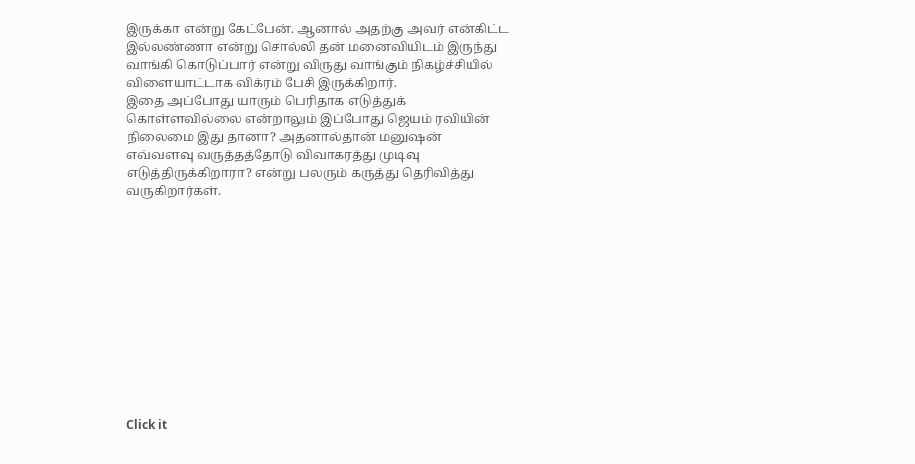இருக்கா என்று கேட்பேன். ஆனால் அதற்கு அவர் என்கிட்ட இல்லண்ணா என்று சொல்லி தன் மனைவியிடம் இருந்து வாங்கி கொடுப்பார் என்று விருது வாங்கும் நிகழ்ச்சியில் விளையாட்டாக விக்ரம் பேசி இருக்கிறார்.
இதை அப்போது யாரும் பெரிதாக எடுத்துக் கொள்ளவில்லை என்றாலும் இப்போது ஜெயம் ரவியின் நிலைமை இது தானா? அதனால்தான் மனுஷன் எவ்வளவு வருத்தத்தோடு விவாகரத்து முடிவு எடுத்திருக்கிறாரா? என்று பலரும் கருத்து தெரிவித்து வருகிறார்கள்.












Click it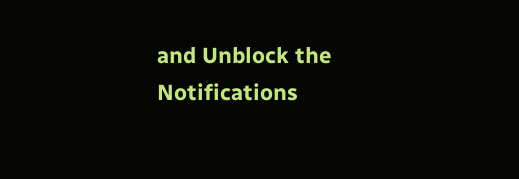and Unblock the Notifications